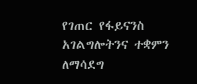የገጠር የፋይናንስ አገልግሎትንና ተቋምን ለማሳደግ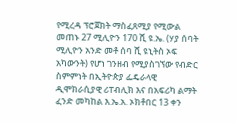የሚረዳ ፕሮጀክት ማስፈጸሚያ የሚውል መጠኑ 27 ሚሊዮን 170 ሺ ዩ.ኤ. (ሃያ ሰባት ሚሊዮን አንድ መቶ ሰባ ሺ ዩኒትስ ኦፍ አካውንት) የሆነ ገንዘብ የሚያስገኘው የብድር ስምምነት በኢትዮጵያ ፌዴራላዊ ዲሞክራሲያዊ ሪፐብሊክ እና በአፍሪካ ልማት ፈንድ መካከል እ.ኤ.አ. ኦክቶበር 13 ቀን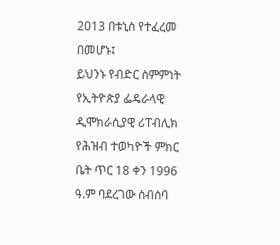2013 በቱኒስ የተፈረመ በመሆኑ፤
ይህንኑ የብድር ስምምነት የኢትዮጵያ ፌዴራላዊ ዲሞክራሲያዊ ሪፐብሊክ የሕዝብ ተወካዮች ምክር ቤት ጥር 18 ቀን 1996 ዓ.ም ባደረገው ስብሰባ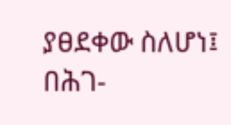ያፀደቀው ስለሆነ፤
በሕገ-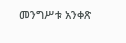መንግሥቱ አንቀጽ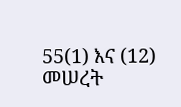55(1) እና (12) መሠረት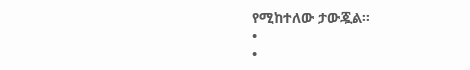የሚከተለው ታውጇል፡፡
•
•